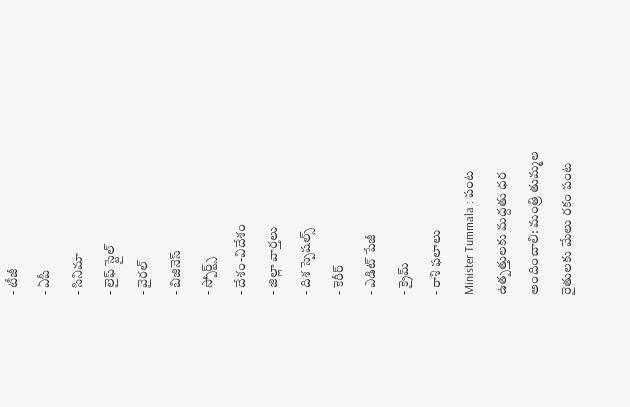- టీజీ
- ఏపీ
- సినిమా
- లైఫ్ స్టైల్
- వైరల్
- బిజినెస్
- స్పోర్ట్స్
- దేశం-విదేశం
- జిల్లా వార్తలు
- దిశ స్పెషల్స్
- కెరీర్
- ఎడిట్ పేజీ
- క్రైమ్
- రాశి ఫలాలు
Minister Tummala : పంట ఉత్పత్తులకు మద్దతు ధర అందించాలి: మంత్రి తుమ్మల
రైతులకు మేలు రకం పంట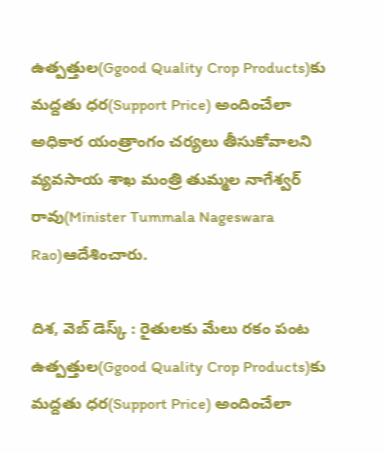ఉత్పత్తుల(Ggood Quality Crop Products)కు మద్దతు ధర(Support Price) అందించేలా అధికార యంత్రాంగం చర్యలు తీసుకోవాలని వ్యవసాయ శాఖ మంత్రి తుమ్మల నాగేశ్వర్ రావు(Minister Tummala Nageswara Rao)ఆదేశించారు.

దిశ, వెబ్ డెస్క్ : రైతులకు మేలు రకం పంట ఉత్పత్తుల(Ggood Quality Crop Products)కు మద్దతు ధర(Support Price) అందించేలా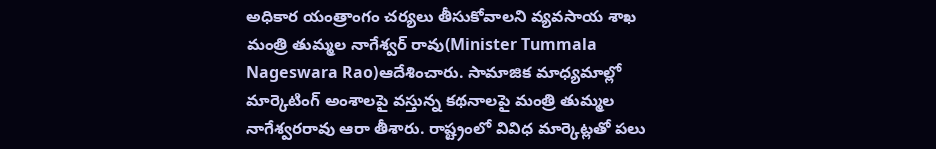అధికార యంత్రాంగం చర్యలు తీసుకోవాలని వ్యవసాయ శాఖ మంత్రి తుమ్మల నాగేశ్వర్ రావు(Minister Tummala Nageswara Rao)ఆదేశించారు. సామాజిక మాధ్యమాల్లో మార్కెటింగ్ అంశాలపై వస్తున్న కథనాలపై మంత్రి తుమ్మల నాగేశ్వరరావు ఆరా తీశారు. రాష్ట్రంలో వివిధ మార్కెట్లతో పలు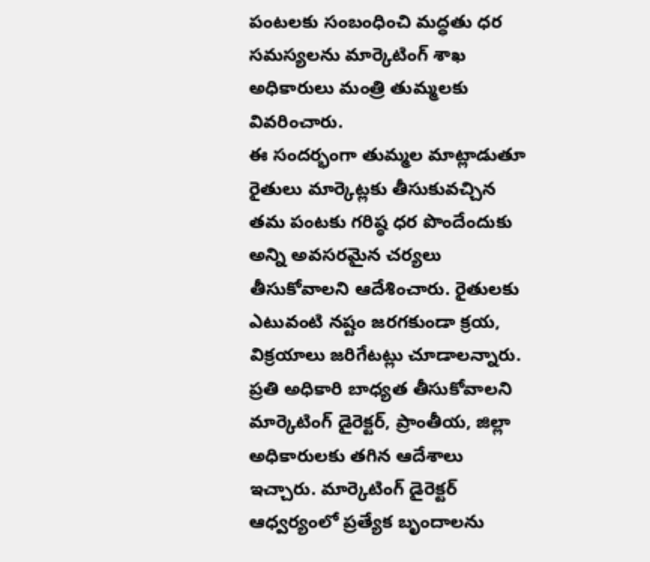పంటలకు సంబంధించి మద్ధతు ధర సమస్యలను మార్కెటింగ్ శాఖ అధికారులు మంత్రి తుమ్మలకు వివరించారు.
ఈ సందర్భంగా తుమ్మల మాట్లాడుతూ రైతులు మార్కెట్లకు తీసుకువచ్చిన తమ పంటకు గరిష్ఠ ధర పొందేందుకు అన్ని అవసరమైన చర్యలు తీసుకోవాలని ఆదేశించారు. రైతులకు ఎటువంటి నష్టం జరగకుండా క్రయ, విక్రయాలు జరిగేటట్లు చూడాలన్నారు. ప్రతి అధికారి బాధ్యత తీసుకోవాలని మార్కెటింగ్ డైరెక్టర్, ప్రాంతీయ, జిల్లా అధికారులకు తగిన ఆదేశాలు ఇచ్చారు. మార్కెటింగ్ డైరెక్టర్ ఆధ్వర్యంలో ప్రత్యేక బృందాలను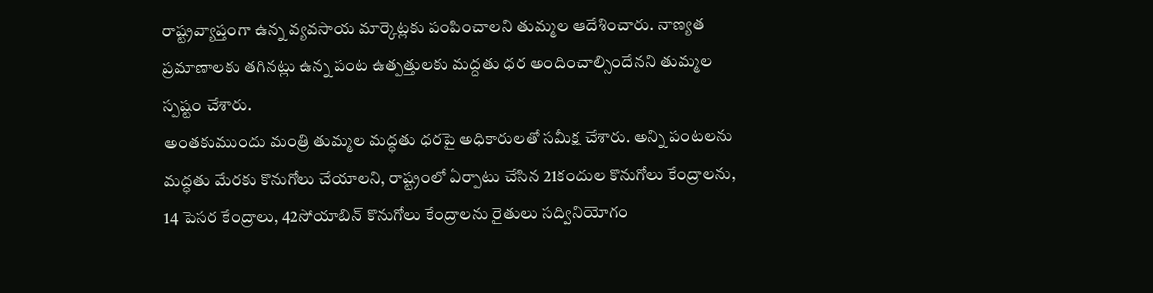రాష్ట్రవ్యాప్తంగా ఉన్న వ్యవసాయ మార్కెట్లకు పంపించాలని తుమ్మల ఆదేశించారు. నాణ్యత ప్రమాణాలకు తగినట్లు ఉన్న పంట ఉత్పత్తులకు మద్దతు ధర అందించాల్సిందేనని తుమ్మల స్పష్టం చేశారు.
అంతకుముందు మంత్రి తుమ్మల మద్ధతు ధరపై అధికారులతో సమీక్ష చేశారు. అన్ని పంటలను మద్ధతు మేరకు కొనుగోలు చేయాలని, రాష్ట్రంలో ఏర్పాటు చేసిన 21కందుల కొనుగోలు కేంద్రాలను, 14 పెసర కేంద్రాలు, 42సోయాబిన్ కొనుగోలు కేంద్రాలను రైతులు సద్వినియోగం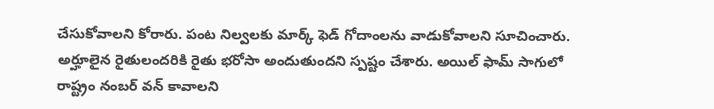చేసుకోవాలని కోరారు. పంట నిల్వలకు మార్క్ ఫెడ్ గోదాంలను వాడుకోవాలని సూచించారు. అర్హూలైన రైతులందరికి రైతు భరోసా అందుతుందని స్పష్టం చేశారు. అయిల్ ఫామ్ సాగులో రాష్ట్రం నంబర్ వన్ కావాలని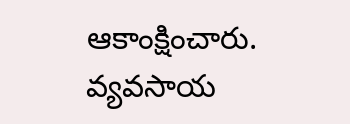ఆకాంక్షించారు. వ్యవసాయ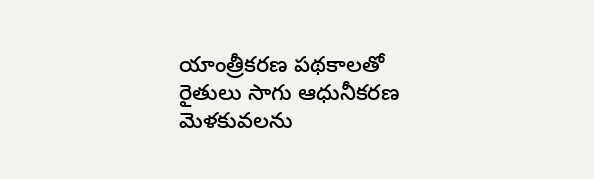యాంత్రీకరణ పథకాలతో రైతులు సాగు ఆధునీకరణ మెళకువలను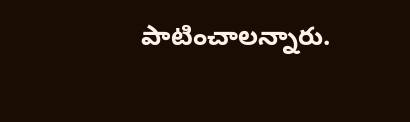పాటించాలన్నారు.